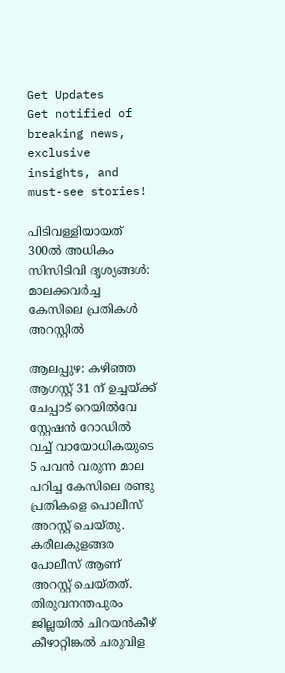Get Updates
Get notified of breaking news, exclusive insights, and must-see stories!

പിടിവള്ളിയായത് 300ൽ അധികം സിസിടിവി ദൃശ്യങ്ങൾ: മാലക്കവർച്ച കേസിലെ പ്രതികൾ അറസ്റ്റിൽ

ആലപ്പുഴ: കഴിഞ്ഞ ആഗസ്റ്റ് 31 ന് ഉച്ചയ്ക്ക് ചേപ്പാട് റെയിൽവേ സ്റ്റേഷൻ റോഡിൽ വച്ച് വായോധികയുടെ 5 പവൻ വരുന്ന മാല പറിച്ച കേസിലെ രണ്ടു പ്രതികളെ പൊലീസ് അറസ്റ്റ് ചെയ്തു. കരീലകുളങ്ങര പോലീസ് ആണ് അറസ്റ്റ് ചെയ്തത്.
തിരുവനന്തപുരം ജില്ലയിൽ ചിറയൻകീഴ് കീഴാറ്റിങ്കൽ ചരുവിള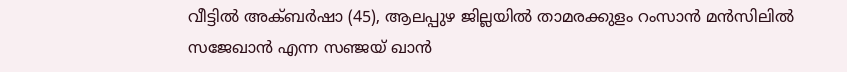വീട്ടിൽ അക്ബർഷാ (45), ആലപ്പുഴ ജില്ലയിൽ താമരക്കുളം റംസാൻ മൻസിലിൽ സജേഖാൻ എന്ന സഞ്ജയ്‌ ഖാൻ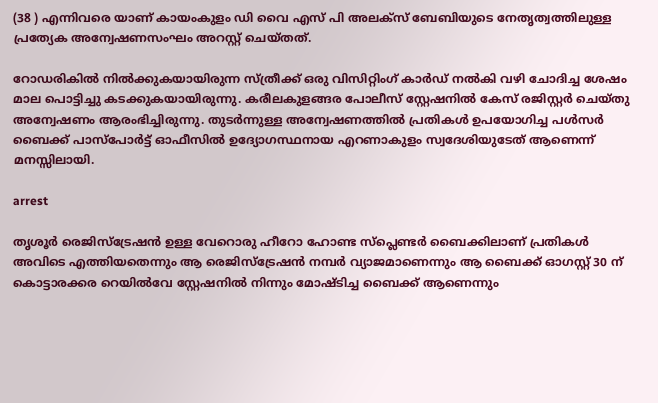(38 ) എന്നിവരെ യാണ് കായംകുളം ഡി വൈ എസ് പി അലക്സ്‌ ബേബിയുടെ നേതൃത്വത്തിലുള്ള പ്രത്യേക അന്വേഷണസംഘം അറസ്റ്റ് ചെയ്തത്.

റോഡരികിൽ നിൽക്കുകയായിരുന്ന സ്ത്രീക്ക് ഒരു വിസിറ്റിംഗ് കാർഡ് നൽകി വഴി ചോദിച്ച ശേഷം മാല പൊട്ടിച്ചു കടക്കുകയായിരുന്നു. കരീലകുളങ്ങര പോലീസ് സ്റ്റേഷനിൽ കേസ് രജിസ്റ്റർ ചെയ്തു അന്വേഷണം ആരംഭിച്ചിരുന്നു. തുടർന്നുള്ള അന്വേഷണത്തിൽ പ്രതികൾ ഉപയോഗിച്ച പൾസർ ബൈക്ക് പാസ്പോർട്ട്‌ ഓഫീസിൽ ഉദ്യോഗസ്ഥനായ എറണാകുളം സ്വദേശിയുടേത് ആണെന്ന് മനസ്സിലായി.

arrest

തൃശൂർ രെജിസ്ട്രേഷൻ ഉള്ള വേറൊരു ഹീറോ ഹോണ്ട സ്‌പ്ലെണ്ടർ ബൈക്കിലാണ് പ്രതികൾ അവിടെ എത്തിയതെന്നും ആ രെജിസ്ട്രേഷൻ നമ്പർ വ്യാജമാണെന്നും ആ ബൈക്ക് ഓഗസ്റ്റ്‌ 30 ന് കൊട്ടാരക്കര റെയിൽവേ സ്റ്റേഷനിൽ നിന്നും മോഷ്ടിച്ച ബൈക്ക് ആണെന്നും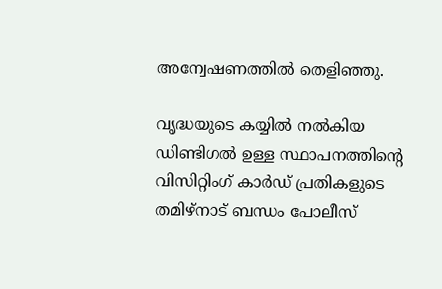അന്വേഷണത്തിൽ തെളിഞ്ഞു.

വൃദ്ധയുടെ കയ്യിൽ നൽകിയ ഡിണ്ടിഗൽ ഉള്ള സ്ഥാപനത്തിന്റെ വിസിറ്റിംഗ് കാർഡ് പ്രതികളുടെ തമിഴ്നാട് ബന്ധം പോലീസ്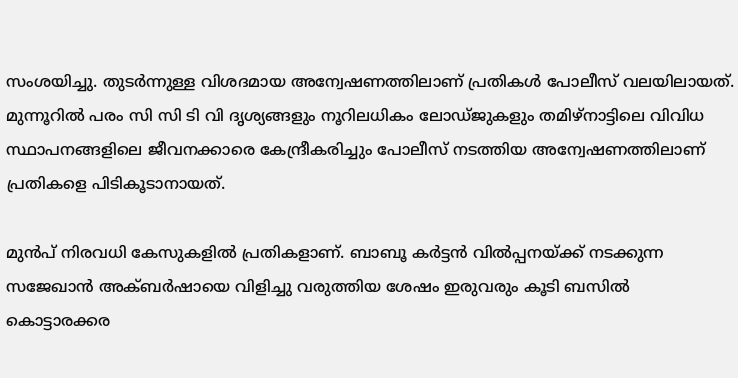സംശയിച്ചു. തുടർന്നുള്ള വിശദമായ അന്വേഷണത്തിലാണ് പ്രതികൾ പോലീസ് വലയിലായത്. മുന്നൂറിൽ പരം സി സി ടി വി ദൃശ്യങ്ങളും നൂറിലധികം ലോഡ്ജുകളും തമിഴ്നാട്ടിലെ വിവിധ സ്ഥാപനങ്ങളിലെ ജീവനക്കാരെ കേന്ദ്രീകരിച്ചും പോലീസ് നടത്തിയ അന്വേഷണത്തിലാണ് പ്രതികളെ പിടികൂടാനായത്.

മുൻപ് നിരവധി കേസുകളിൽ പ്രതികളാണ്. ബാബൂ കർട്ടൻ വിൽപ്പനയ്ക്ക് നടക്കുന്ന സജേഖാൻ അക്ബർഷായെ വിളിച്ചു വരുത്തിയ ശേഷം ഇരുവരും കൂടി ബസിൽ കൊട്ടാരക്കര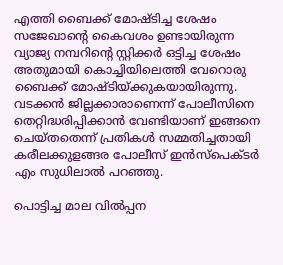എത്തി ബൈക്ക് മോഷ്ടിച്ച ശേഷം സജേഖാന്റെ കൈവശം ഉണ്ടായിരുന്ന വ്യാജ്യ നമ്പറിന്റെ സ്റ്റിക്കർ ഒട്ടിച്ച ശേഷം അതുമായി കൊച്ചിയിലെത്തി വേറൊരു ബൈക്ക് മോഷ്ടിയ്ക്കുകയായിരുന്നു. വടക്കൻ ജില്ലക്കാരാണെന്ന് പോലീസിനെ തെറ്റിദ്ധരിപ്പിക്കാൻ വേണ്ടിയാണ് ഇങ്ങനെ ചെയ്തതെന്ന് പ്രതികൾ സമ്മതിച്ചതായി കരീലക്കുളങ്ങര പോലീസ് ഇൻസ്‌പെക്ടർ എം സുധിലാൽ പറഞ്ഞു.

പൊട്ടിച്ച മാല വിൽപ്പന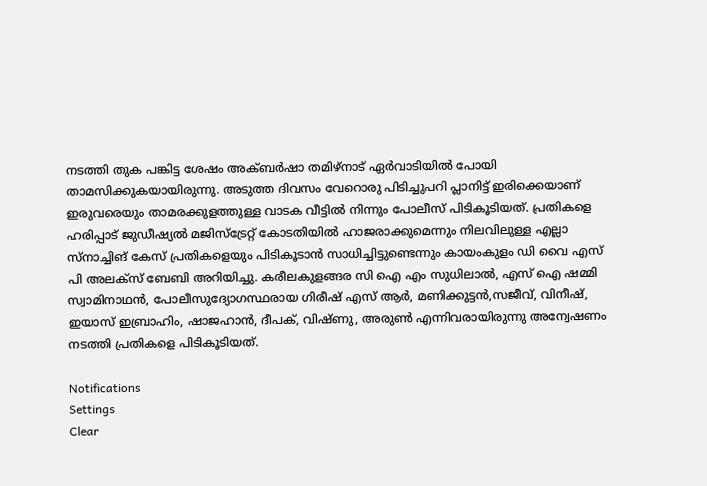നടത്തി തുക പങ്കിട്ട ശേഷം അക്ബർഷാ തമിഴ്നാട് ഏർവാടിയിൽ പോയി താമസിക്കുകയായിരുന്നു. അടുത്ത ദിവസം വേറൊരു പിടിച്ചുപറി പ്ലാനിട്ട് ഇരിക്കെയാണ് ഇരുവരെയും താമരക്കുളത്തുള്ള വാടക വീട്ടിൽ നിന്നും പോലീസ് പിടികൂടിയത്. പ്രതികളെ ഹരിപ്പാട് ജുഡീഷ്യൽ മജിസ്‌ട്രേറ്റ് കോടതിയിൽ ഹാജരാക്കുമെന്നും നിലവിലുള്ള എല്ലാ സ്‌നാച്ചിങ് കേസ് പ്രതികളെയും പിടികൂടാൻ സാധിച്ചിട്ടുണ്ടെന്നും കായംകുളം ഡി വൈ എസ് പി അലക്സ്‌ ബേബി അറിയിച്ചു. കരീലകുളങ്ങര സി ഐ എം സുധിലാൽ, എസ് ഐ ഷമ്മി സ്വാമിനാഥൻ, പോലീസുദ്യോഗസ്ഥരായ ഗിരീഷ് എസ് ആർ, മണിക്കുട്ടൻ,സജീവ്, വിനീഷ്, ഇയാസ് ഇബ്രാഹിം, ഷാജഹാൻ, ദീപക്, വിഷ്ണു, അരുൺ എന്നിവരായിരുന്നു അന്വേഷണം നടത്തി പ്രതികളെ പിടികൂടിയത്.

Notifications
Settings
Clear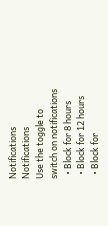Notifications
Notifications
Use the toggle to switch on notifications
  • Block for 8 hours
  • Block for 12 hours
  • Block for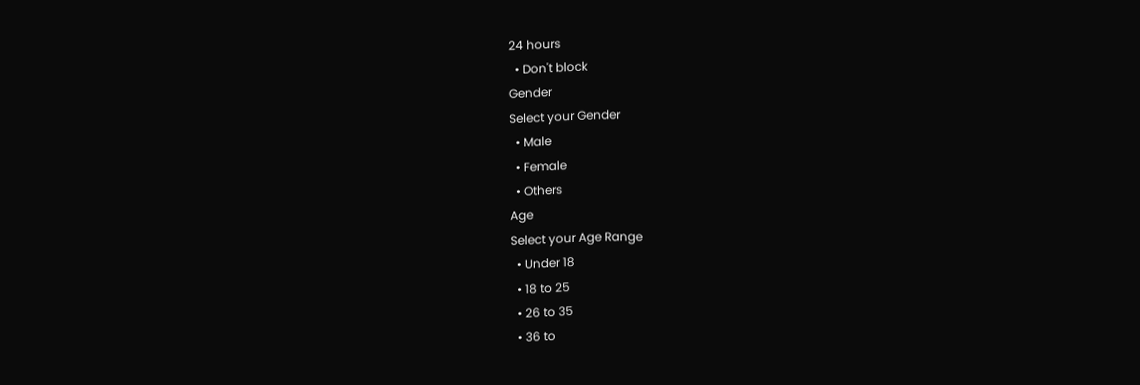24 hours
  • Don't block
Gender
Select your Gender
  • Male
  • Female
  • Others
Age
Select your Age Range
  • Under 18
  • 18 to 25
  • 26 to 35
  • 36 to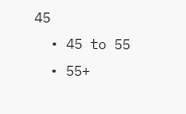45
  • 45 to 55
  • 55+